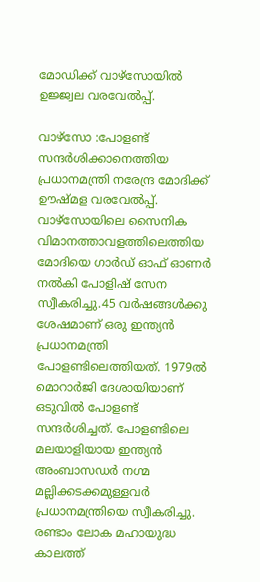മോഡിക്ക് വാഴ്സോയിൽ ഉജ്ജ്വല വരവേൽപ്പ്.

വാഴ്സോ :പോളണ്ട് സന്ദർശിക്കാനെത്തിയ പ്രധാനമന്ത്രി നരേന്ദ്ര മോദിക്ക് ഊഷ്മള വരവേല്‍പ്പ്. വാഴ്സോയിലെ സൈനിക വിമാനത്താവളത്തിലെത്തിയ മോദിയെ ഗാർഡ് ഓഫ് ഓണർ നല്‍കി പോളിഷ് സേന സ്വീകരിച്ചു.45 വർഷങ്ങള്‍ക്കു ശേഷമാണ് ഒരു ഇന്ത്യൻ പ്രധാനമന്ത്രി പോളണ്ടിലെത്തിയത്. 1979ല്‍ മൊറാർജി ദേശായിയാണ് ഒടുവില്‍ പോളണ്ട് സന്ദർശിച്ചത്. പോളണ്ടിലെ മലയാളിയായ ഇന്ത്യൻ അംബാസഡർ നഗ്മ മല്ലിക്കടക്കമുള്ളവർ പ്രധാനമന്ത്രിയെ സ്വീകരിച്ചു. രണ്ടാം ലോക മഹായുദ്ധ കാലത്ത്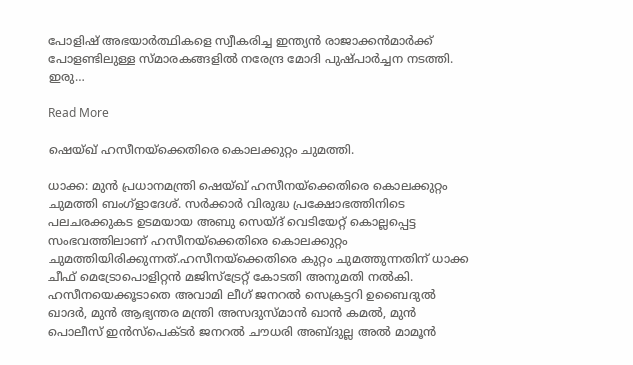പോളിഷ് അഭയാർത്ഥികളെ സ്വീകരിച്ച ഇന്ത്യൻ രാജാക്കൻമാർക്ക് പോളണ്ടിലുള്ള സ്മാരകങ്ങളില്‍ നരേന്ദ്ര മോദി പുഷ്പാർച്ചന നടത്തി. ഇരു…

Read More

ഷെയ്‌ഖ് ഹസീനയ്ക്കെതിരെ കൊലക്കുറ്റം ചുമത്തി.

ധാക്ക: മുൻ പ്രധാനമന്ത്രി ഷെയ്‌ഖ് ഹസീനയ്ക്കെതിരെ കൊലക്കുറ്റം ചുമത്തി ബംഗ്ളാദേശ്. സർക്കാർ വിരുദ്ധ പ്രക്ഷോഭത്തിനിടെ പലചരക്കുകട ഉടമയായ അബു സെയ്‌ദ് വെടിയേറ്റ് കൊല്ലപ്പെട്ട സംഭവത്തിലാണ് ഹസീനയ്ക്കെതിരെ കൊലക്കുറ്റം ചുമത്തിയിരിക്കുന്നത്.ഹസീനയ്ക്കെതിരെ കുറ്റം ചുമത്തുന്നതിന് ധാക്ക ചീഫ് മെട്രോപൊളിറ്റൻ മജിസ്‌ട്രേറ്റ് കോടതി അനുമതി നല്‍കി. ഹസീനയെക്കൂടാതെ അവാമി ലീഗ് ജനറല്‍ സെക്രട്ടറി ഉബൈദുല്‍ ഖാദർ, മുൻ ആഭ്യന്തര മന്ത്രി അസദുസ്‌മാൻ ഖാൻ കമല്‍, മുൻ പൊലീസ് ഇൻസ്‌പെക്ടർ ജനറല്‍ ചൗധരി അബ്‌ദുല്ല അല്‍ മാമൂൻ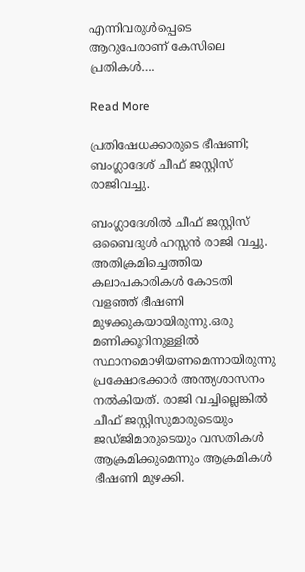എന്നിവരുള്‍പ്പെടെ ആറുപേരാണ് കേസിലെ പ്രതികള്‍….

Read More

പ്രതിഷേധക്കാരുടെ ഭീഷണി; ബംഗ്ലാദേശ് ചീഫ് ജസ്റ്റിസ് രാജിവച്ചു.

ബംഗ്ലാദേശില്‍ ചീഫ് ജസ്റ്റിസ് ഒബൈദുള്‍ ഹസ്സൻ രാജി വച്ചു. അതിക്രമിച്ചെത്തിയ കലാപകാരികള്‍ കോടതി വളഞ്ഞ് ഭീഷണി മുഴക്കുകയായിരുന്നു.ഒരു മണിക്കൂറിനുള്ളില്‍ സ്ഥാനമൊഴിയണമെന്നായിരുന്നു പ്രക്ഷോഭക്കാർ അന്ത്യശാസനം നല്‍കിയത്. രാജി വച്ചില്ലെങ്കില്‍ ചീഫ് ജസ്റ്റിസുമാരുടെയും ജഡ്ജിമാരുടെയും വസതികള്‍ ആക്രമിക്കുമെന്നും ആക്രമികള്‍ ഭീഷണി മുഴക്കി.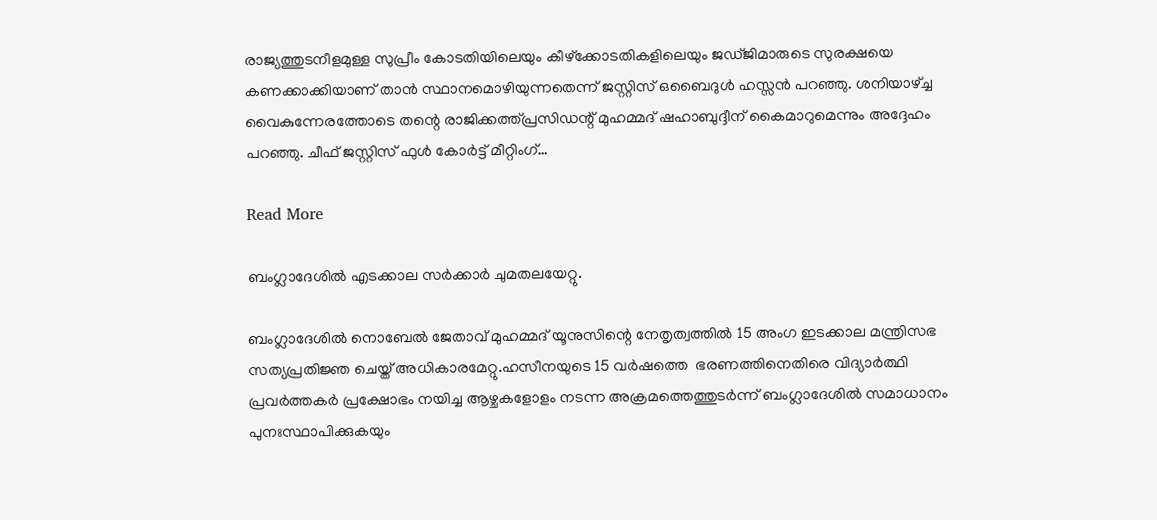രാജ്യത്തുടനീളമുള്ള സുപ്രീം കോടതിയിലെയും കീഴ്‌ക്കോടതികളിലെയും ജഡ്ജിമാരുടെ സുരക്ഷയെ കണക്കാക്കിയാണ് താൻ സ്ഥാനമൊഴിയുന്നതെന്ന് ജസ്റ്റിസ് ഒബൈദുള്‍ ഹസ്സൻ പറഞ്ഞു. ശനിയാഴ്ച്ച വൈകുന്നേരത്തോടെ തന്റെ രാജിക്കത്ത്പ്രസിഡന്റ് മുഹമ്മദ് ഷഹാബുദ്ദീന് കൈമാറുമെന്നും അദ്ദേഹം പറഞ്ഞു. ചീഫ് ജസ്റ്റിസ് ഫുള്‍ കോർട്ട് മീറ്റിംഗ്…

Read More

ബംഗ്ലാദേശിൽ എടക്കാല സർക്കാർ ചുമതലയേറ്റു.

ബംഗ്ലാദേശില്‍ നൊബേല്‍ ജേതാവ് മുഹമ്മദ് യൂനുസിന്റെ നേതൃത്വത്തില്‍ 15 അംഗ ഇടക്കാല മന്ത്രിസഭ സത്യപ്രതിജ്ഞ ചെയ്ത് അധികാരമേറ്റു.ഹസീനയുടെ 15 വർഷത്തെ  ഭരണത്തിനെതിരെ വിദ്യാർത്ഥി പ്രവർത്തകർ പ്രക്ഷോഭം നയിച്ച ആഴ്ചകളോളം നടന്ന അക്രമത്തെത്തുടർന്ന് ബംഗ്ലാദേശിൽ സമാധാനം പുനഃസ്ഥാപിക്കുകയും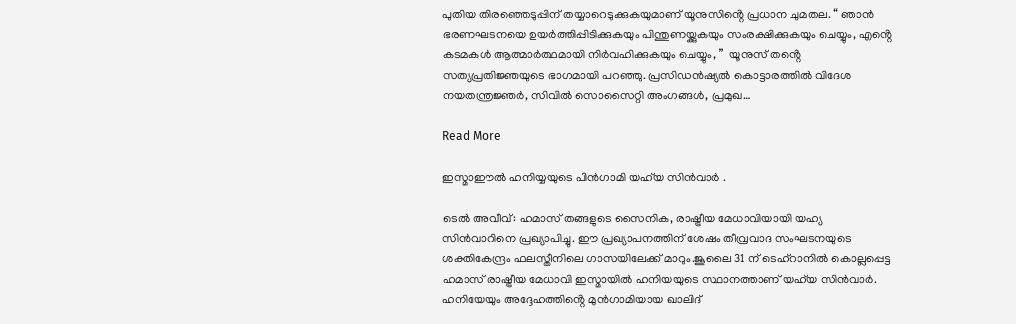പുതിയ തിരഞ്ഞെടുപ്പിന് തയ്യാറെടുക്കുകയുമാണ് യൂനുസിൻ്റെ പ്രധാന ചുമതല. “ ഞാൻ ഭരണഘടനയെ ഉയർത്തിപ്പിടിക്കുകയും പിന്തുണയ്ക്കുകയും സംരക്ഷിക്കുകയും ചെയ്യും, എൻ്റെ കടമകൾ ആത്മാർത്ഥമായി നിർവഹിക്കുകയും ചെയ്യും, ”  യൂനുസ് തൻ്റെ സത്യപ്രതിജ്ഞയുടെ ഭാഗമായി പറഞ്ഞു. പ്രസിഡൻഷ്യൽ കൊട്ടാരത്തിൽ വിദേശ നയതന്ത്രജ്ഞർ, സിവിൽ സൊസൈറ്റി അംഗങ്ങൾ, പ്രമുഖ…

Read More

ഇസ്മാഈല്‍ ഹനിയ്യയുടെ പിൻഗാമി യഹ്‍യ സിൻവാര്‍ .

ടെൽ അവീവ്: ഹമാസ് തങ്ങളുടെ സൈനിക, രാഷ്ട്രീയ മേധാവിയായി യഹ്യ സിൻവാറിനെ പ്രഖ്യാപിച്ചു. ഈ പ്രഖ്യാപനത്തിന് ശേഷം തീവ്രവാദ സംഘടനയുടെ ശക്തികേന്ദ്രം ഫലസ്തീനിലെ ഗാസയിലേക്ക് മാറും.ജൂലൈ 31 ന് ടെഹ്‌റാനിൽ കൊല്ലപ്പെട്ട ഹമാസ് രാഷ്ട്രീയ മേധാവി ഇസ്മായിൽ ഹനിയയുടെ സ്ഥാനത്താണ് യഹ്‌യ സിൻവാർ. ഹനിയേയും അദ്ദേഹത്തിൻ്റെ മുൻഗാമിയായ ഖാലിദ്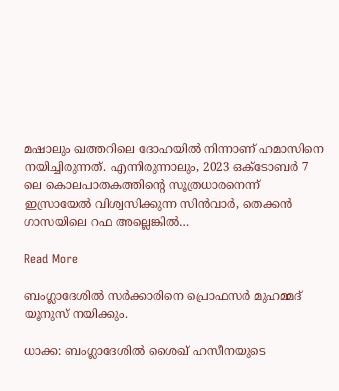മഷാലും ഖത്തറിലെ ദോഹയിൽ നിന്നാണ് ഹമാസിനെ നയിച്ചിരുന്നത്. എന്നിരുന്നാലും, 2023 ഒക്ടോബർ 7 ലെ കൊലപാതകത്തിൻ്റെ സൂത്രധാരനെന്ന് ഇസ്രായേൽ വിശ്വസിക്കുന്ന സിൻവാർ, തെക്കൻ ഗാസയിലെ റഫ അല്ലെങ്കിൽ…

Read More

ബംഗ്ലാദേശിൽ സര്‍ക്കാരിനെ പ്രൊഫസര്‍ മുഹമ്മദ് യൂനുസ് നയിക്കും.

ധാക്ക: ബംഗ്ലാദേശില്‍ ശൈഖ് ഹസീനയുടെ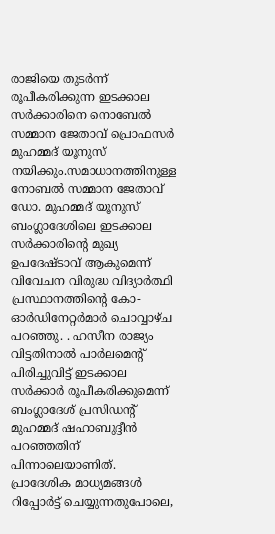രാജിയെ തുടര്‍ന്ന് രൂപീകരിക്കുന്ന ഇടക്കാല സര്‍ക്കാരിനെ നൊബേല്‍ സമ്മാന ജേതാവ് പ്രൊഫസര്‍ മുഹമ്മദ് യൂനുസ് നയിക്കും.സമാധാനത്തിനുള്ള നോബൽ സമ്മാന ജേതാവ് ഡോ. മുഹമ്മദ് യൂനുസ് ബംഗ്ലാദേശിലെ ഇടക്കാല സർക്കാരിൻ്റെ മുഖ്യ ഉപദേഷ്ടാവ് ആകുമെന്ന് വിവേചന വിരുദ്ധ വിദ്യാർത്ഥി പ്രസ്ഥാനത്തിൻ്റെ കോ-ഓർഡിനേറ്റർമാർ ചൊവ്വാഴ്ച പറഞ്ഞു. . ഹസീന രാജ്യം വിട്ടതിനാൽ പാർലമെൻ്റ് പിരിച്ചുവിട്ട് ഇടക്കാല സർക്കാർ രൂപീകരിക്കുമെന്ന് ബംഗ്ലാദേശ് പ്രസിഡൻ്റ് മുഹമ്മദ് ഷഹാബുദ്ദീൻ പറഞ്ഞതിന് പിന്നാലെയാണിത്. പ്രാദേശിക മാധ്യമങ്ങൾ റിപ്പോർട്ട് ചെയ്യുന്നതുപോലെ,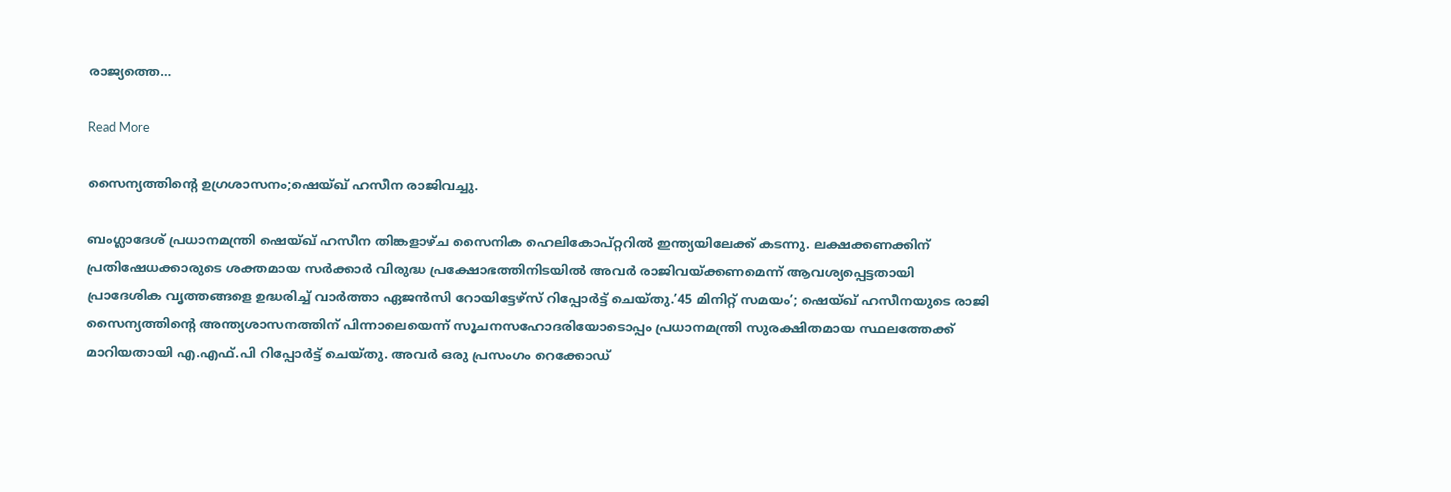രാജ്യത്തെ…

Read More

സൈന്യത്തിന്റെ ഉഗ്രശാസനം;ഷെയ്ഖ് ഹസീന രാജിവച്ചു.

ബംഗ്ലാദേശ് പ്രധാനമന്ത്രി ഷെയ്ഖ് ഹസീന തിങ്കളാഴ്ച സൈനിക ഹെലികോപ്റ്ററിൽ ഇന്ത്യയിലേക്ക് കടന്നു. ലക്ഷക്കണക്കിന് പ്രതിഷേധക്കാരുടെ ശക്തമായ സർക്കാർ വിരുദ്ധ പ്രക്ഷോഭത്തിനിടയിൽ അവർ രാജിവയ്ക്കണമെന്ന് ആവശ്യപ്പെട്ടതായി പ്രാദേശിക വൃത്തങ്ങളെ ഉദ്ധരിച്ച് വാർത്താ ഏജൻസി റോയിട്ടേഴ്സ് റിപ്പോർട്ട് ചെയ്തു.’45 മിനിറ്റ് സമയം’; ഷെയ്ഖ് ഹസീനയുടെ രാജി സൈന്യത്തിന്റെ അന്ത്യശാസനത്തിന് പിന്നാലെയെന്ന് സൂചനസഹോദരിയോടൊപ്പം പ്രധാനമന്ത്രി സുരക്ഷിതമായ സ്ഥലത്തേക്ക് മാറിയതായി എ.എഫ്.പി റിപ്പോർട്ട് ചെയ്തു. അവർ ഒരു പ്രസംഗം റെക്കോഡ്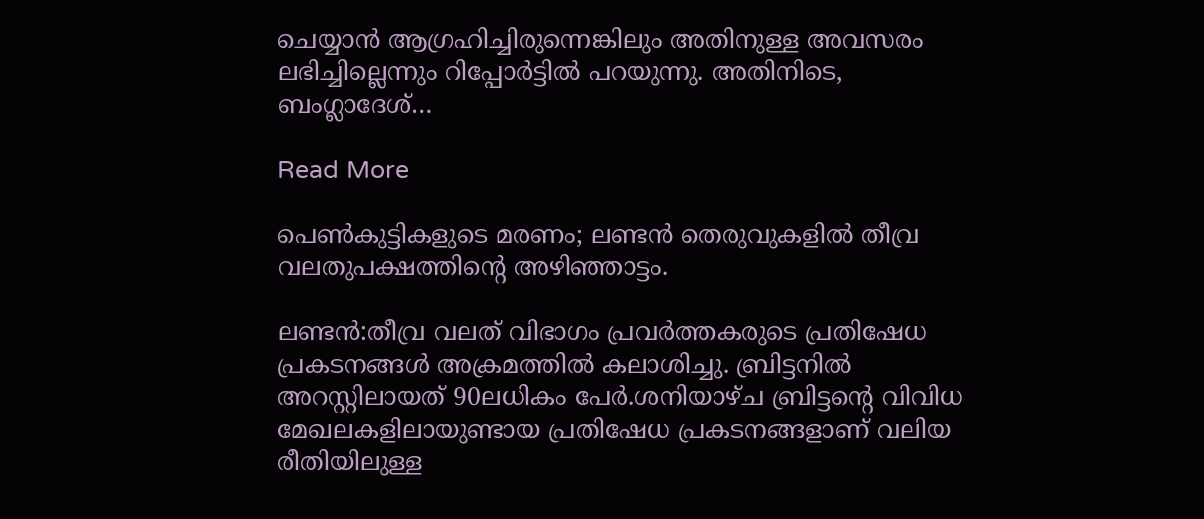ചെയ്യാൻ ആഗ്രഹിച്ചിരുന്നെങ്കിലും അതിനുള്ള അവസരം ലഭിച്ചില്ലെന്നും റിപ്പോർട്ടില്‍ പറയുന്നു. അതിനിടെ, ബംഗ്ലാദേശ്…

Read More

പെൺകുട്ടികളുടെ മരണം; ലണ്ടൻ തെരുവുകളിൽ തീവ്ര വലതുപക്ഷത്തിന്റെ അഴിഞ്ഞാട്ടം.

ലണ്ടൻ:തീവ്ര വലത് വിഭാഗം പ്രവർത്തകരുടെ പ്രതിഷേധ പ്രകടനങ്ങള്‍ അക്രമത്തില്‍ കലാശിച്ചു. ബ്രിട്ടനില്‍ അറസ്റ്റിലായത് 90ലധികം പേർ.ശനിയാഴ്ച ബ്രിട്ടന്റെ വിവിധ മേഖലകളിലായുണ്ടായ പ്രതിഷേധ പ്രകടനങ്ങളാണ് വലിയ രീതിയിലുള്ള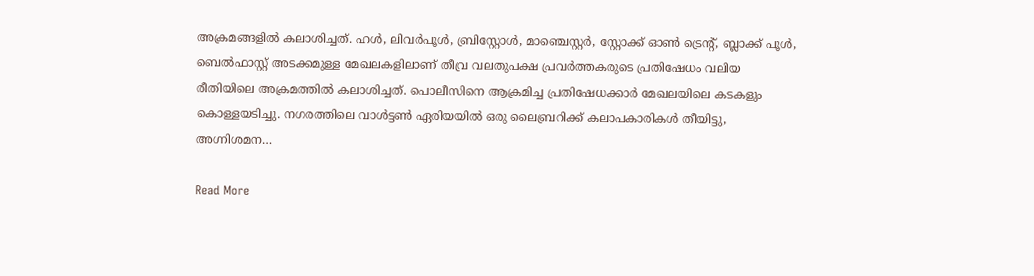അക്രമങ്ങളില്‍ കലാശിച്ചത്. ഹള്‍, ലിവർപൂള്‍, ബ്രിസ്റ്റോള്‍, മാഞ്ചെസ്റ്റർ, സ്റ്റോക്ക് ഓണ്‍ ട്രെന്റ്, ബ്ലാക്ക് പൂള്‍, ബെല്‍ഫാസ്റ്റ് അടക്കമുള്ള മേഖലകളിലാണ് തീവ്ര വലതുപക്ഷ പ്രവർത്തകരുടെ പ്രതിഷേധം വലിയ രീതിയിലെ അക്രമത്തില്‍ കലാശിച്ചത്. പൊലീസിനെ ആക്രമിച്ച പ്രതിഷേധക്കാർ മേഖലയിലെ കടകളും കൊള്ളയടിച്ചു. നഗരത്തിലെ വാൾട്ടൺ ഏരിയയിൽ ഒരു ലൈബ്രറിക്ക് കലാപകാരികൾ തീയിട്ടു,  അഗ്നിശമന…

Read More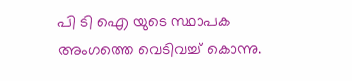പി ടി ഐ യുടെ സ്ഥാപക അംഗത്തെ വെടിവച്ച് കൊന്നു.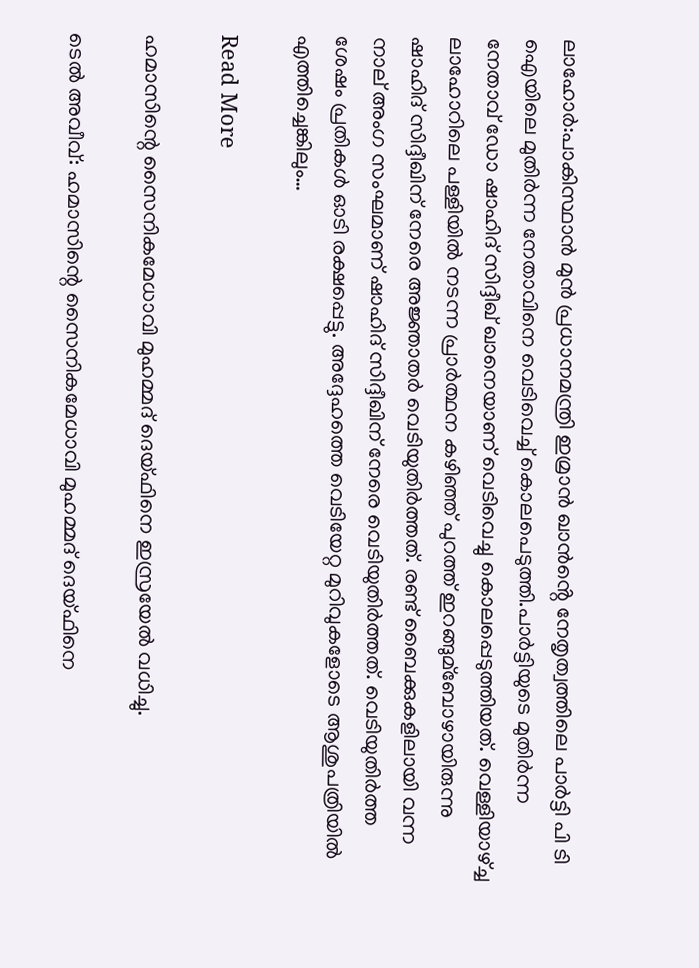ലാഹോർ:പാകിസ്ഥാൻ മുൻ പ്രധാനമന്ത്രി ഇമ്രാൻ ഖാൻൻ്റെ നേതൃത്വത്തിലെ പാർട്ടി പി ടി ഐയിലെ മുതിർന്ന നേതാവിനെ വെടിവെച്ച്‌ കൊലപെടുത്തി.പാർട്ടിയുടെ മുതിർന്ന നേതാവ് ഡോ ഷാഹിദ് സിദ്ദീഖ് ഖാനെയാണ് വെടിവെച്ചു കൊലപ്പെടുത്തിയത്. വെള്ളിയാഴ്ച്ച ലാഹോറിലെ പള്ളിയില്‍ നടന്ന പ്രാർത്ഥന കഴിഞ്ഞ് പുറത്ത് ഇറങ്ങുമ്ബോഴായിരുന്നു ഷാഹിദ് സിദ്ദീഖിന് നേരെ അജ്ഞാതർ വെടിയുതിർത്തത്. രണ്ട് ബൈക്കുകളിലായി വന്ന നാല് അംഗ സംഘമാണ് ഷാഹിദ് സിദ്ദീഖിന് നേരെ വെടിയുതിർത്തത്. വെടിയുതിർത്ത ശേഷം പ്രതികള്‍ ഓടി രക്ഷപ്പെട്ടു. അദ്ദേഹത്തെ വെടിയേറ്റ മുറിവുകളോടെ ആശുപത്രിയില്‍ എത്തിച്ചെങ്കിലും…

Read More

ഹമാസിന്റെ സൈനികമേധാവി മുഹമ്മദ് ദെയ്ഫിനെ ഇസ്രയേല്‍ വധിച്ചു.

ടെല്‍ അവീവ്: ഹമാസിന്റെ സൈനികമേധാവി മുഹമ്മദ് ദെയ്ഫിനെ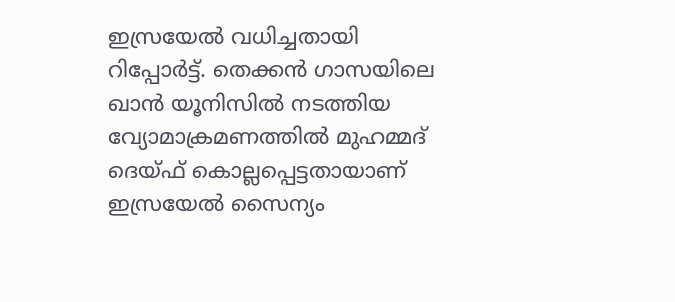ഇസ്രയേല്‍ വധിച്ചതായി റിപ്പോർട്ട്. തെക്കൻ ഗാസയിലെ ഖാൻ യൂനിസില്‍ നടത്തിയ വ്യോമാക്രമണത്തില്‍ മുഹമ്മദ് ദെയ്ഫ് കൊല്ലപ്പെട്ടതായാണ് ഇസ്രയേല്‍ സൈന്യം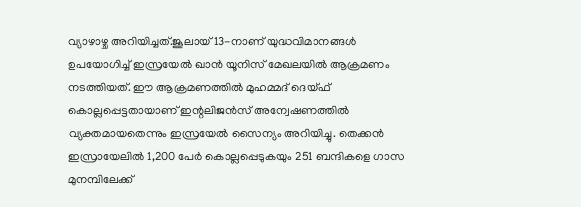വ്യാഴാഴ്ച അറിയിച്ചത്.ജൂലായ് 13-നാണ് യുദ്ധവിമാനങ്ങള്‍ ഉപയോഗിച്ച്‌ ഇസ്രയേല്‍ ഖാൻ യൂനിസ് മേഖലയില്‍ ആക്രമണം നടത്തിയത്. ഈ ആക്രമണത്തില്‍ മുഹമ്മദ് ദെയ്ഫ് കൊല്ലപ്പെട്ടതായാണ് ഇന്റലിജൻസ് അന്വേഷണത്തില്‍ വ്യക്തമായതെന്നും ഇസ്രയേല്‍ സൈന്യം അറിയിച്ചു. തെക്കൻ ഇസ്രായേലിൽ 1,200 പേർ കൊല്ലപ്പെടുകയും 251 ബന്ദികളെ ഗാസ മുനമ്പിലേക്ക്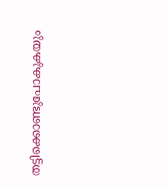തട്ടിക്കൊണ്ടുപോകുകയും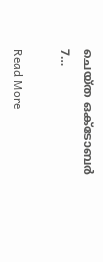ചെയ്ത ഒക്ടോബർ 7…

Read More